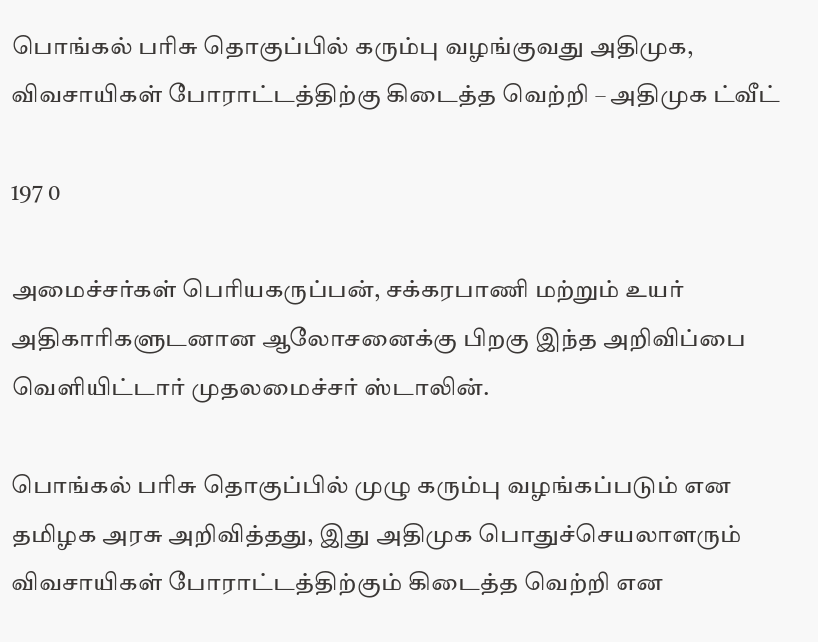பொங்கல் பரிசு தொகுப்பில் கரும்பு வழங்குவது அதிமுக, விவசாயிகள் போராட்டத்திற்கு கிடைத்த வெற்றி – அதிமுக ட்வீட்

197 0

அமைச்சர்கள் பெரியகருப்பன், சக்கரபாணி மற்றும் உயர் அதிகாரிகளுடனான ஆலோசனைக்கு பிறகு இந்த அறிவிப்பை வெளியிட்டார் முதலமைச்சர் ஸ்டாலின்.

பொங்கல் பரிசு தொகுப்பில் முழு கரும்பு வழங்கப்படும் என தமிழக அரசு அறிவித்தது, இது அதிமுக பொதுச்செயலாளரும் விவசாயிகள் போராட்டத்திற்கும் கிடைத்த வெற்றி என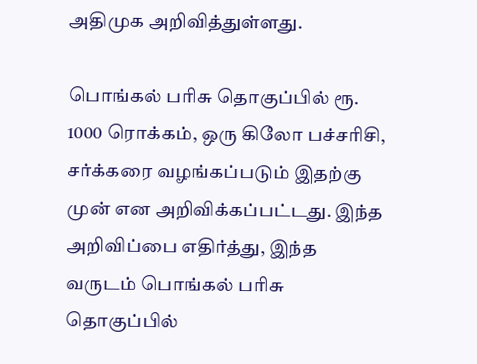அதிமுக அறிவித்துள்ளது.

பொங்கல் பரிசு தொகுப்பில் ரூ. 1000 ரொக்கம், ஒரு கிலோ பச்சரிசி, சர்க்கரை வழங்கப்படும் இதற்கு முன் என அறிவிக்கப்பட்டது. இந்த அறிவிப்பை எதிர்த்து, இந்த வருடம் பொங்கல் பரிசு தொகுப்பில்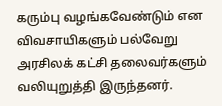கரும்பு வழங்கவேண்டும் என விவசாயிகளும் பல்வேறு அரசிலக் கட்சி தலைவர்களும் வலியுறுத்தி இருந்தனர்.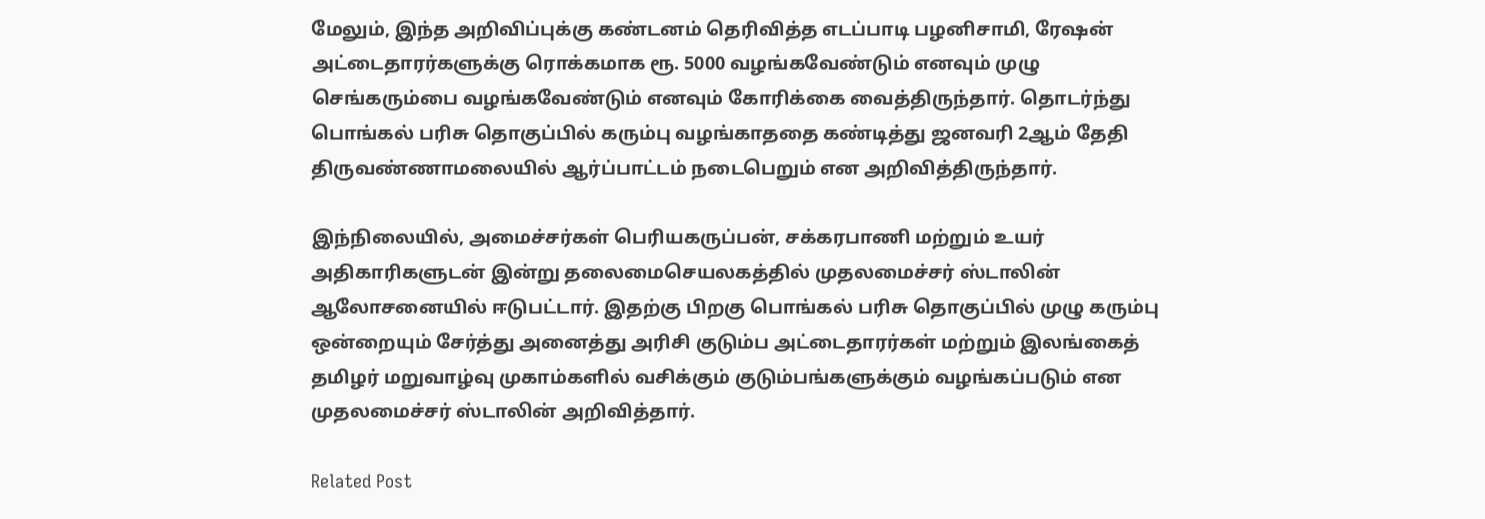மேலும், இந்த அறிவிப்புக்கு கண்டனம் தெரிவித்த எடப்பாடி பழனிசாமி, ரேஷன் அட்டைதாரர்களுக்கு ரொக்கமாக ரூ. 5000 வழங்கவேண்டும் எனவும் முழு செங்கரும்பை வழங்கவேண்டும் எனவும் கோரிக்கை வைத்திருந்தார். தொடர்ந்து பொங்கல் பரிசு தொகுப்பில் கரும்பு வழங்காததை கண்டித்து ஜனவரி 2ஆம் தேதி திருவண்ணாமலையில் ஆர்ப்பாட்டம் நடைபெறும் என அறிவித்திருந்தார்.

இந்நிலையில், அமைச்சர்கள் பெரியகருப்பன், சக்கரபாணி மற்றும் உயர் அதிகாரிகளுடன் இன்று தலைமைசெயலகத்தில் முதலமைச்சர் ஸ்டாலின் ஆலோசனையில் ஈடுபட்டார். இதற்கு பிறகு பொங்கல் பரிசு தொகுப்பில் முழு கரும்பு ஒன்றையும் சேர்த்து அனைத்து அரிசி குடும்ப அட்டைதாரர்கள் மற்றும் இலங்கைத் தமிழர் மறுவாழ்வு முகாம்களில் வசிக்கும் குடும்பங்களுக்கும் வழங்கப்படும் என முதலமைச்சர் ஸ்டாலின் அறிவித்தார்.

Related Post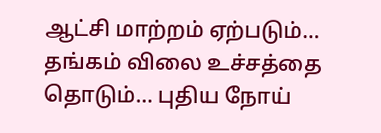ஆட்சி மாற்றம் ஏற்படும்… தங்கம் விலை உச்சத்தை தொடும்… புதிய நோய்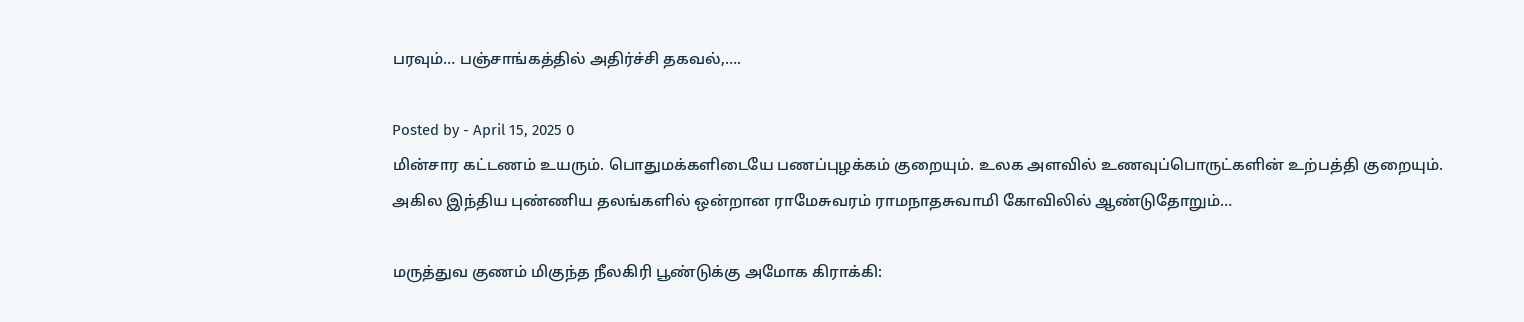பரவும்… பஞ்சாங்கத்தில் அதிர்ச்சி தகவல்,….

Posted by - April 15, 2025 0
மின்சார கட்டணம் உயரும். பொதுமக்களிடையே பணப்புழக்கம் குறையும். உலக அளவில் உணவுப்பொருட்களின் உற்பத்தி குறையும். அகில இந்திய புண்ணிய தலங்களில் ஒன்றான ராமேசுவரம் ராமநாதசுவாமி கோவிலில் ஆண்டுதோறும்…

மருத்துவ குணம் மிகுந்த நீலகிரி பூண்டுக்கு அமோக கிராக்கி: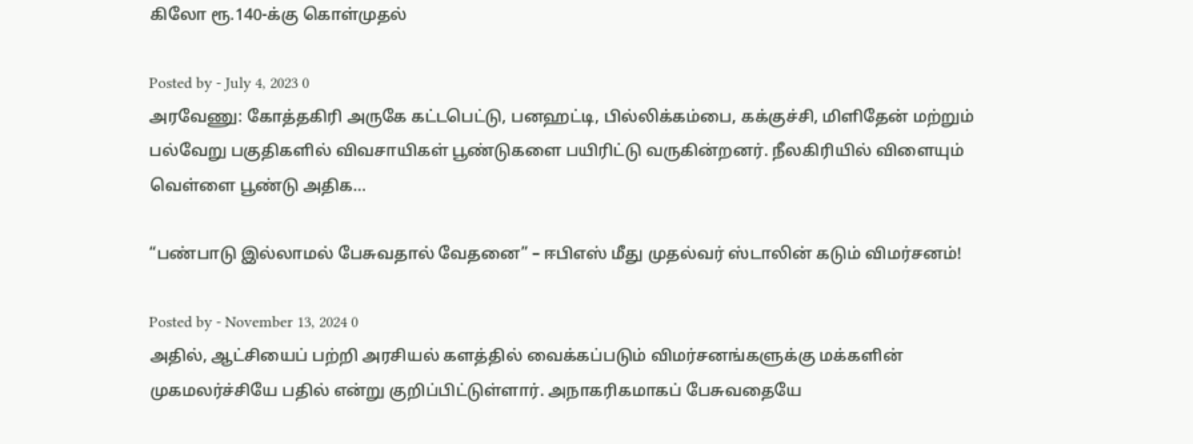கிலோ ரூ.140-க்கு கொள்முதல்

Posted by - July 4, 2023 0
அரவேணு: கோத்தகிரி அருகே கட்டபெட்டு, பனஹட்டி, பில்லிக்கம்பை, கக்குச்சி, மிளிதேன் மற்றும் பல்வேறு பகுதிகளில் விவசாயிகள் பூண்டுகளை பயிரிட்டு வருகின்றனர். நீலகிரியில் விளையும் வெள்ளை பூண்டு அதிக…

“பண்பாடு இல்லாமல் பேசுவதால் வேதனை” – ஈபிஎஸ் மீது முதல்வர் ஸ்டாலின் கடும் விமர்சனம்!

Posted by - November 13, 2024 0
அதில், ஆட்சியைப் பற்றி அரசியல் களத்தில் வைக்கப்படும் விமர்சனங்களுக்கு மக்களின் முகமலர்ச்சியே பதில் என்று குறிப்பிட்டுள்ளார். அநாகரிகமாகப் பேசுவதையே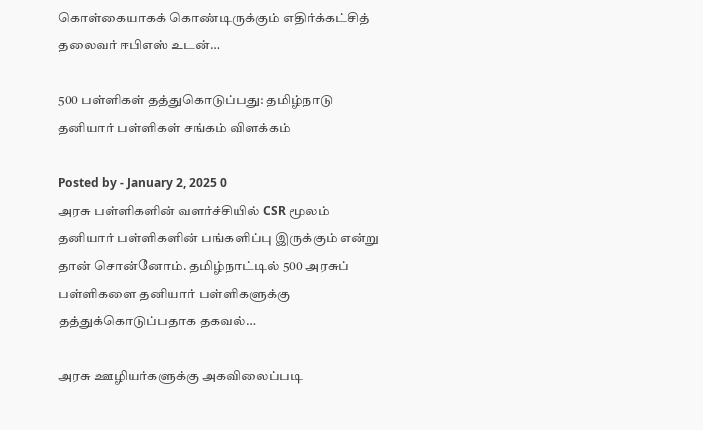கொள்கையாகக் கொண்டிருக்கும் எதிர்க்கட்சித் தலைவர் ஈபிஎஸ் உடன்…

500 பள்ளிகள் தத்துகொடுப்பது: தமிழ்நாடு தனியார் பள்ளிகள் சங்கம் விளக்கம்

Posted by - January 2, 2025 0
அரசு பள்ளிகளின் வளர்ச்சியில் CSR மூலம் தனியார் பள்ளிகளின் பங்களிப்பு இருக்கும் என்று தான் சொன்னோம். தமிழ்நாட்டில் 500 அரசுப் பள்ளிகளை தனியார் பள்ளிகளுக்கு தத்துக்கொடுப்பதாக தகவல்…

அரசு ஊழியர்களுக்கு அகவிலைப்படி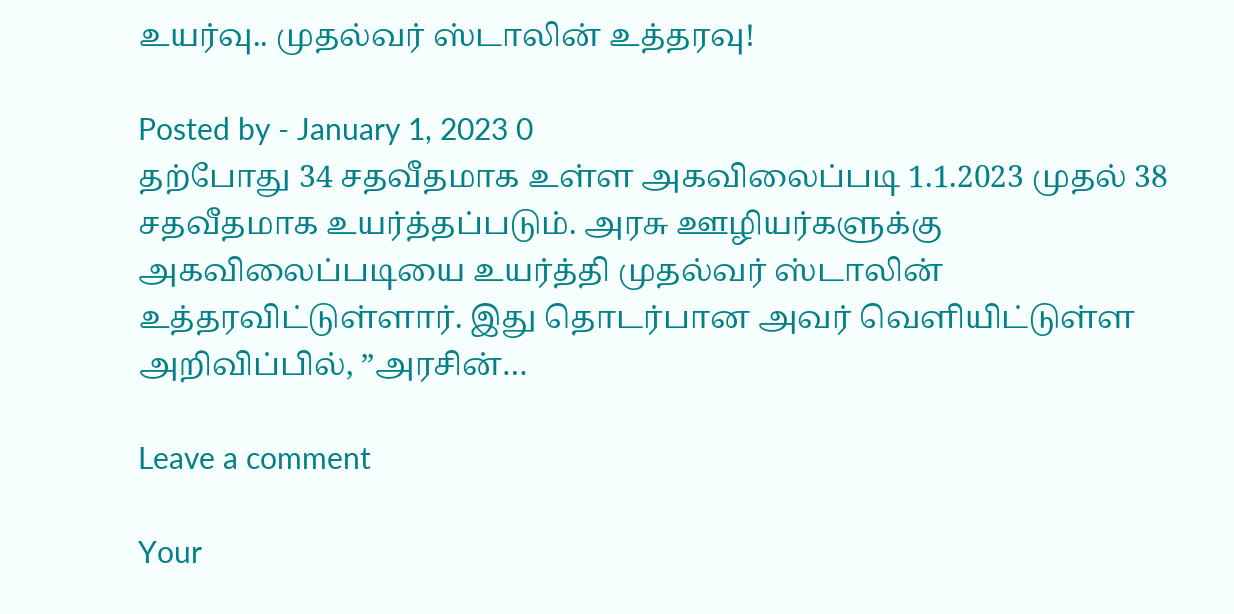உயர்வு.. முதல்வர் ஸ்டாலின் உத்தரவு!

Posted by - January 1, 2023 0
தற்போது 34 சதவீதமாக உள்ள அகவிலைப்படி 1.1.2023 முதல் 38 சதவீதமாக உயர்த்தப்படும். அரசு ஊழியர்களுக்கு அகவிலைப்படியை உயர்த்தி முதல்வர் ஸ்டாலின் உத்தரவிட்டுள்ளார். இது தொடர்பான அவர் வெளியிட்டுள்ள அறிவிப்பில், ”அரசின்…

Leave a comment

Your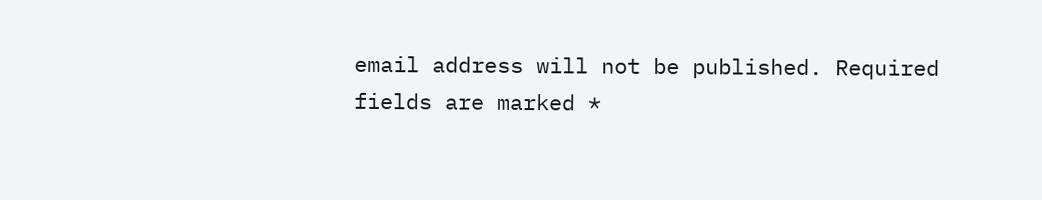email address will not be published. Required fields are marked *